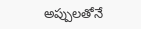అప్పులతోనే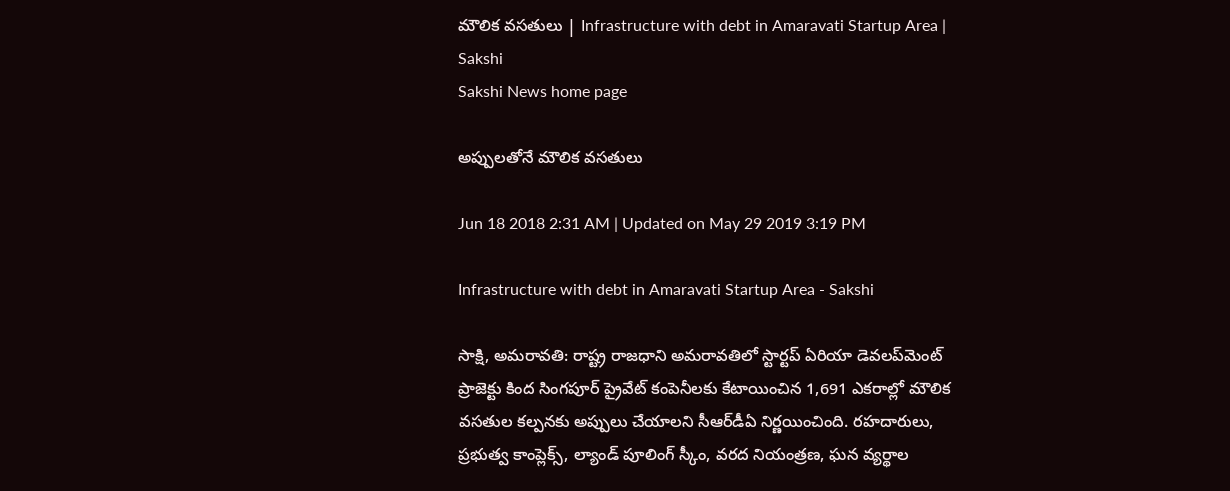మౌలిక వసతులు | Infrastructure with debt in Amaravati Startup Area | Sakshi
Sakshi News home page

అప్పులతోనే మౌలిక వసతులు

Jun 18 2018 2:31 AM | Updated on May 29 2019 3:19 PM

Infrastructure with debt in Amaravati Startup Area - Sakshi

సాక్షి, అమరావతి: రాష్ట్ర రాజధాని అమరావతిలో స్టార్టప్‌ ఏరియా డెవలప్‌మెంట్‌ ప్రాజెక్టు కింద సింగపూర్‌ ప్రైవేట్‌ కంపెనీలకు కేటాయించిన 1,691 ఎకరాల్లో మౌలిక వసతుల కల్పనకు అప్పులు చేయాలని సీఆర్‌డీఏ నిర్ణయించింది. రహదారులు, ప్రభుత్వ కాంప్లెక్స్, ల్యాండ్‌ పూలింగ్‌ స్కీం, వరద నియంత్రణ, ఘన వ్యర్థాల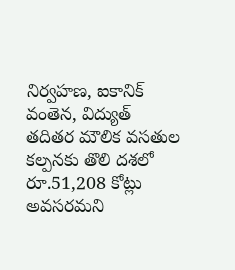నిర్వహణ, ఐకానిక్‌ వంతెన, విద్యుత్‌ తదితర మౌలిక వసతుల కల్పనకు తొలి దశలో రూ.51,208 కోట్లు అవసరమని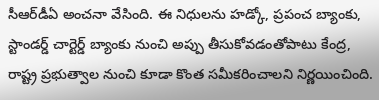సీఆర్‌డీఏ అంచనా వేసింది. ఈ నిధులను హడ్కో, ప్రపంచ బ్యాంకు, స్టాండర్డ్‌ చార్టెర్డ్‌ బ్యాంకు నుంచి అప్పు తీసుకోవడంతోపాటు కేంద్ర, రాష్ట్ర ప్రభుత్వాల నుంచి కూడా కొంత సమీకరించాలని నిర్ణయించింది.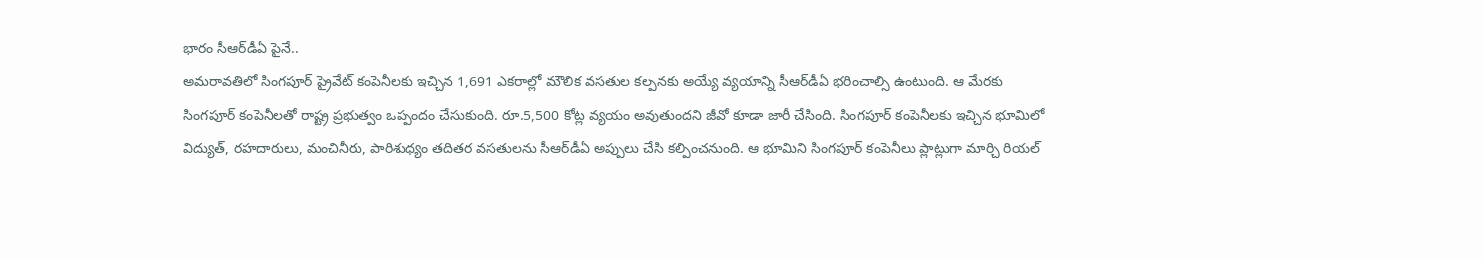భారం సీఆర్‌డీఏ పైనే..
అమరావతిలో సింగపూర్‌ ప్రైవేట్‌ కంపెనీలకు ఇచ్చిన 1,691 ఎకరాల్లో మౌలిక వసతుల కల్పనకు అయ్యే వ్యయాన్ని సీఆర్‌డీఏ భరించాల్సి ఉంటుంది. ఆ మేరకు సింగపూర్‌ కంపెనీలతో రాష్ట్ర ప్రభుత్వం ఒప్పందం చేసుకుంది. రూ.5,500 కోట్ల వ్యయం అవుతుందని జీవో కూడా జారీ చేసింది. సింగపూర్‌ కంపెనీలకు ఇచ్చిన భూమిలో విద్యుత్, రహదారులు, మంచినీరు, పారిశుధ్యం తదితర వసతులను సీఆర్‌డీఏ అప్పులు చేసి కల్పించనుంది. ఆ భూమిని సింగపూర్‌ కంపెనీలు ప్లాట్లుగా మార్చి రియల్‌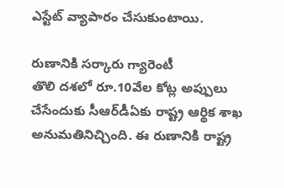ఎస్టేట్‌ వ్యాపారం చేసుకుంటాయి.

రుణానికి సర్కారు గ్యారెంటీ
తొలి దశలో రూ.10వేల కోట్ల అప్పులు చేసేందుకు సీఆర్‌డీఏకు రాష్ట్ర ఆర్థిక శాఖ అనుమతినిచ్చింది. ఈ రుణానికి రాష్ట్ర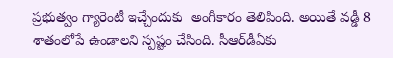ప్రభుత్వం గ్యారెంటీ ఇచ్చేందుకు  అంగీకారం తెలిపింది. అయితే వడ్డీ 8 శాతంలోపే ఉండాలని స్పష్టం చేసింది. సీఆర్‌డీఏకు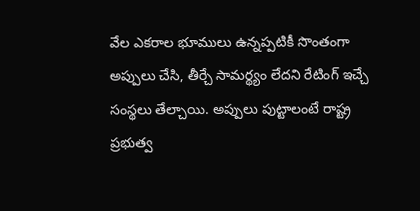వేల ఎకరాల భూములు ఉన్నప్పటికీ సొంతంగా అప్పులు చేసి, తీర్చే సామర్థ్యం లేదని రేటింగ్‌ ఇచ్చే సంస్థలు తేల్చాయి. అప్పులు పుట్టాలంటే రాష్ట్ర ప్రభుత్వ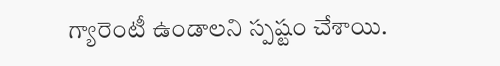గ్యారెంటీ ఉండాలని స్పష్టం చేశాయి.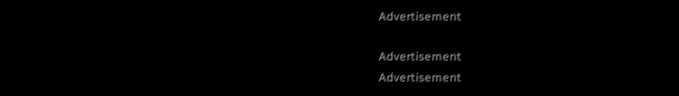Advertisement

Advertisement
Advertisement